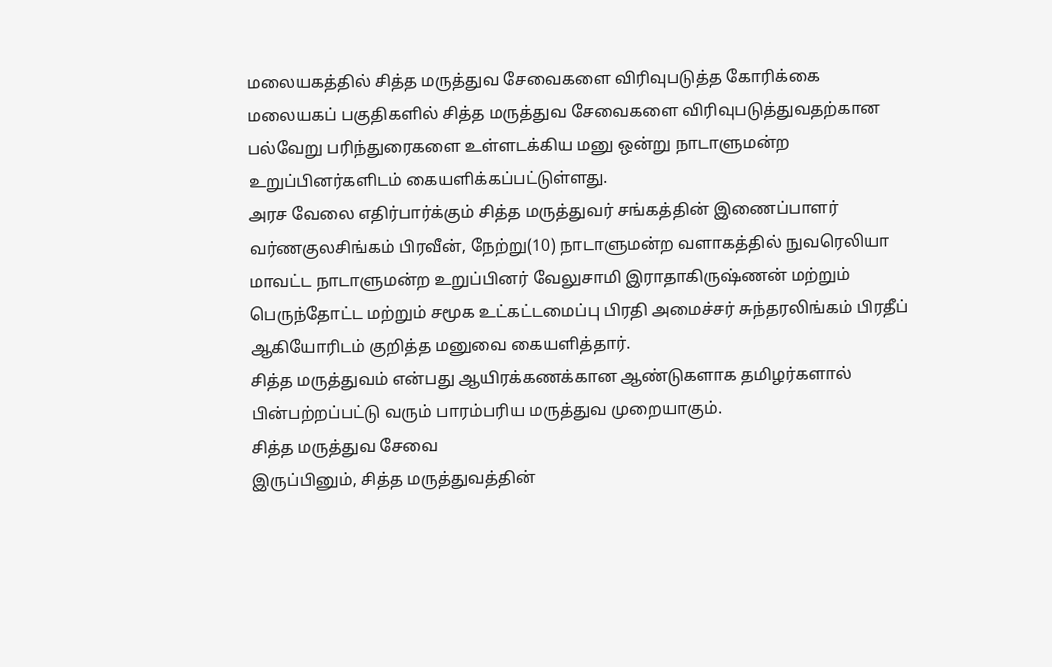மலையகத்தில் சித்த மருத்துவ சேவைகளை விரிவுபடுத்த கோரிக்கை
மலையகப் பகுதிகளில் சித்த மருத்துவ சேவைகளை விரிவுபடுத்துவதற்கான பல்வேறு பரிந்துரைகளை உள்ளடக்கிய மனு ஒன்று நாடாளுமன்ற உறுப்பினர்களிடம் கையளிக்கப்பட்டுள்ளது.
அரச வேலை எதிர்பார்க்கும் சித்த மருத்துவர் சங்கத்தின் இணைப்பாளர் வர்ணகுலசிங்கம் பிரவீன், நேற்று(10) நாடாளுமன்ற வளாகத்தில் நுவரெலியா மாவட்ட நாடாளுமன்ற உறுப்பினர் வேலுசாமி இராதாகிருஷ்ணன் மற்றும் பெருந்தோட்ட மற்றும் சமூக உட்கட்டமைப்பு பிரதி அமைச்சர் சுந்தரலிங்கம் பிரதீப் ஆகியோரிடம் குறித்த மனுவை கையளித்தார்.
சித்த மருத்துவம் என்பது ஆயிரக்கணக்கான ஆண்டுகளாக தமிழர்களால் பின்பற்றப்பட்டு வரும் பாரம்பரிய மருத்துவ முறையாகும்.
சித்த மருத்துவ சேவை
இருப்பினும், சித்த மருத்துவத்தின்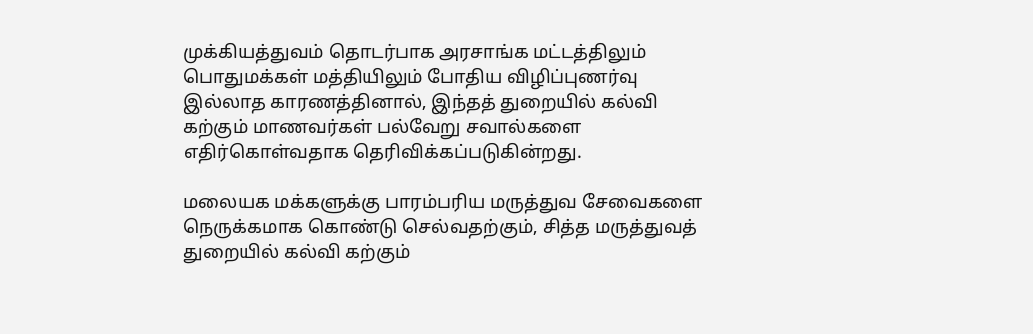முக்கியத்துவம் தொடர்பாக அரசாங்க மட்டத்திலும் பொதுமக்கள் மத்தியிலும் போதிய விழிப்புணர்வு இல்லாத காரணத்தினால், இந்தத் துறையில் கல்வி கற்கும் மாணவர்கள் பல்வேறு சவால்களை எதிர்கொள்வதாக தெரிவிக்கப்படுகின்றது.

மலையக மக்களுக்கு பாரம்பரிய மருத்துவ சேவைகளை நெருக்கமாக கொண்டு செல்வதற்கும், சித்த மருத்துவத் துறையில் கல்வி கற்கும்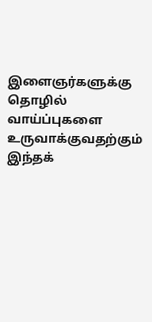இளைஞர்களுக்கு தொழில் வாய்ப்புகளை உருவாக்குவதற்கும் இந்தக்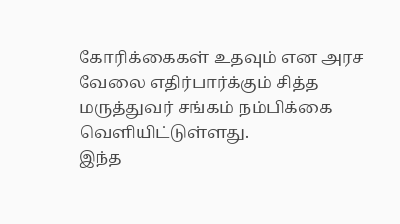கோரிக்கைகள் உதவும் என அரச வேலை எதிர்பார்க்கும் சித்த மருத்துவர் சங்கம் நம்பிக்கை வெளியிட்டுள்ளது.
இந்த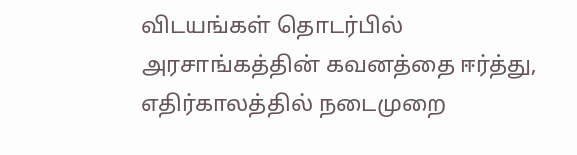விடயங்கள் தொடர்பில் அரசாங்கத்தின் கவனத்தை ஈர்த்து, எதிர்காலத்தில் நடைமுறை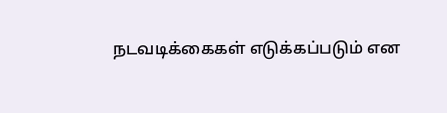நடவடிக்கைகள் எடுக்கப்படும் என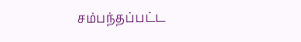சம்பந்தப்பட்ட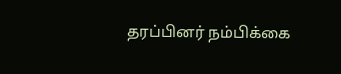தரப்பினர் நம்பிக்கை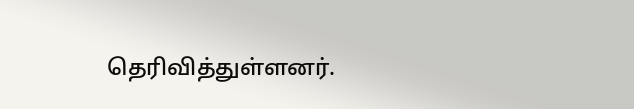தெரிவித்துள்ளனர்.